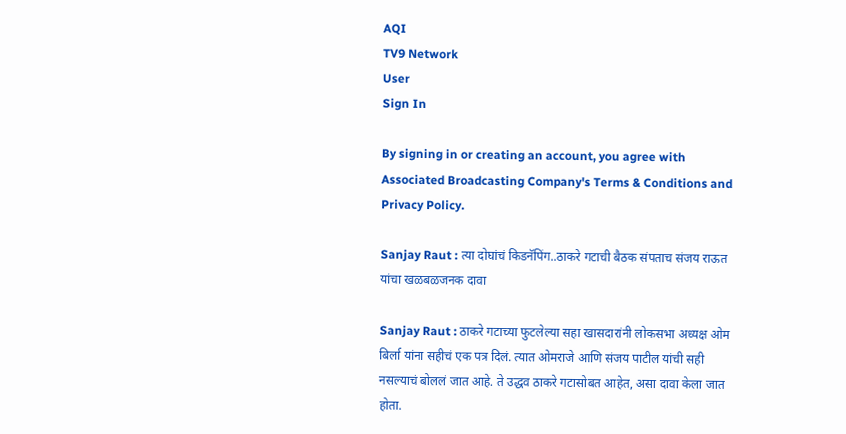AQI
TV9 Network
User
Sign In

By signing in or creating an account, you agree with Associated Broadcasting Company's Terms & Conditions and Privacy Policy.

Sanjay Raut : त्या दोघांचं किडनॅपिंग..ठाकरे गटाची बैठक संपताच संजय राऊत यांचा खळबळजनक दावा

Sanjay Raut : ठाकरे गटाच्या फुटलेल्या सहा खासदारांनी लोकसभा अध्यक्ष ओम बिर्ला यांना सहीचं एक पत्र दिलं. त्यात ओमराजे आणि संजय पाटील यांची सही नसल्याचं बोललं जात आहे. ते उद्धव ठाकरे गटासोबत आहेत, असा दावा केला जात होता.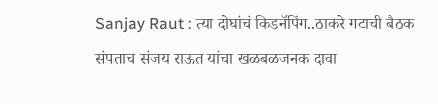Sanjay Raut : त्या दोघांचं किडनॅपिंग..ठाकरे गटाची बैठक संपताच संजय राऊत यांचा खळबळजनक दावा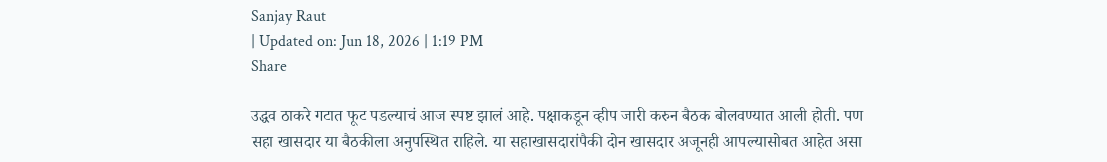Sanjay Raut
| Updated on: Jun 18, 2026 | 1:19 PM
Share

उद्धव ठाकरे गटात फूट पडल्याचं आज स्पष्ट झालं आहे. पक्षाकडून व्हीप जारी करुन बैठक बोलवण्यात आली होती. पण सहा खासदार या बैठकीला अनुपस्थित राहिले. या सहाखासदारांपैकी दोन खासदार अजूनही आपल्यासोबत आहेत असा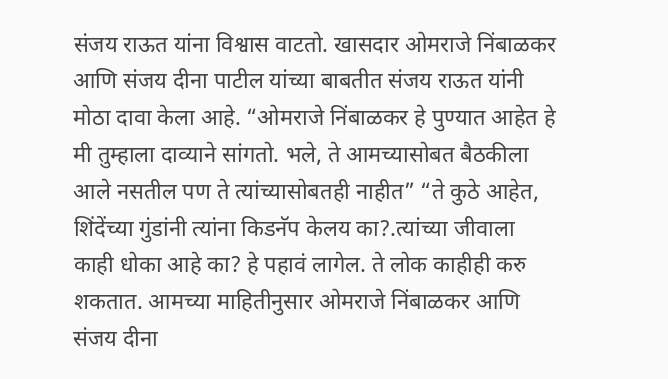संजय राऊत यांना विश्वास वाटतो. खासदार ओमराजे निंबाळकर आणि संजय दीना पाटील यांच्या बाबतीत संजय राऊत यांनी मोठा दावा केला आहे. “ओमराजे निंबाळकर हे पुण्यात आहेत हे मी तुम्हाला दाव्याने सांगतो. भले, ते आमच्यासोबत बैठकीला आले नसतील पण ते त्यांच्यासोबतही नाहीत” “ते कुठे आहेत, शिंदेंच्या गुंडांनी त्यांना किडनॅप केलय का?.त्यांच्या जीवाला काही धोका आहे का? हे पहावं लागेल. ते लोक काहीही करु शकतात. आमच्या माहितीनुसार ओमराजे निंबाळकर आणि संजय दीना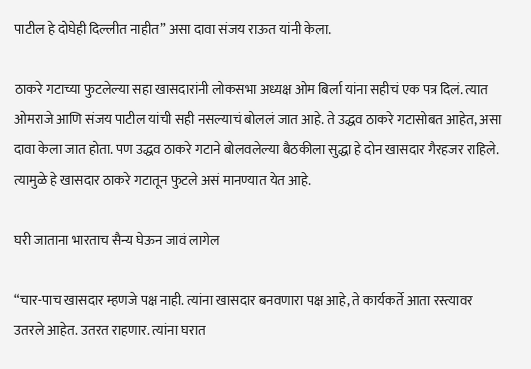पाटील हे दोघेही दिल्लीत नाहीत” असा दावा संजय राऊत यांनी केला.

ठाकरे गटाच्या फुटलेल्या सहा खासदारांनी लोकसभा अध्यक्ष ओम बिर्ला यांना सहीचं एक पत्र दिलं. त्यात ओमराजे आणि संजय पाटील यांची सही नसल्याचं बोललं जात आहे. ते उद्धव ठाकरे गटासोबत आहेत, असा दावा केला जात होता. पण उद्धव ठाकरे गटाने बोलवलेल्या बैठकीला सुद्धा हे दोन खासदार गैरहजर राहिले. त्यामुळे हे खासदार ठाकरे गटातून फुटले असं मानण्यात येत आहे.

घरी जाताना भारताच सैन्य घेऊन जावं लागेल

“चार-पाच खासदार म्हणजे पक्ष नाही. त्यांना खासदार बनवणारा पक्ष आहे, ते कार्यकर्ते आता रस्त्यावर उतरले आहेत. उतरत राहणार. त्यांना घरात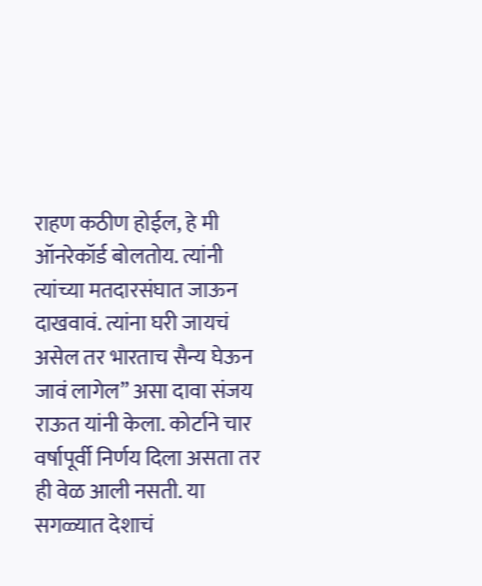राहण कठीण होईल, हे मी ऑनरेकॉर्ड बोलतोय. त्यांनी त्यांच्या मतदारसंघात जाऊन दाखवावं. त्यांना घरी जायचं असेल तर भारताच सैन्य घेऊन जावं लागेल” असा दावा संजय राऊत यांनी केला. कोर्टाने चार वर्षापूर्वी निर्णय दिला असता तर ही वेळ आली नसती. या सगळ्यात देशाचं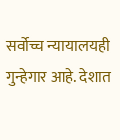सर्वोच्च न्यायालयही गुन्हेगार आहे. देशात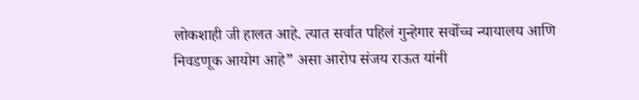लोकशाही जी हालत आहे. त्यात सर्वात पहिलं गुन्हेगार सर्वोच्च न्यायालय आणि निवडणूक आयोग आहे” असा आरोप संजय राऊत यांनी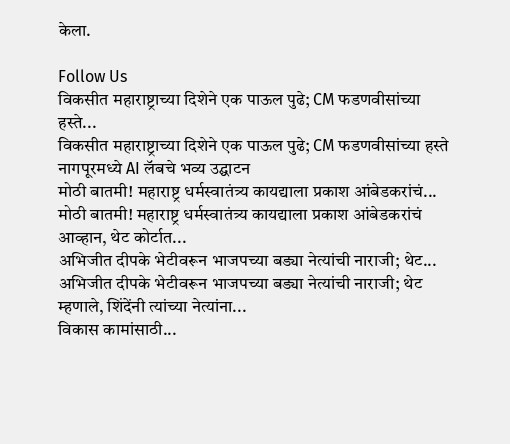केला.

Follow Us
विकसीत महाराष्ट्राच्या दिशेने एक पाऊल पुढे; CM फडणवीसांच्या हस्ते...
विकसीत महाराष्ट्राच्या दिशेने एक पाऊल पुढे; CM फडणवीसांच्या हस्ते नागपूरमध्ये AI लॅबचे भव्य उद्घाटन
मोठी बातमी! महाराष्ट्र धर्मस्वातंत्र्य कायद्याला प्रकाश आंबेडकरांचं...
मोठी बातमी! महाराष्ट्र धर्मस्वातंत्र्य कायद्याला प्रकाश आंबेडकरांचं आव्हान, थेट कोर्टात...
अभिजीत दीपके भेटीवरून भाजपच्या बड्या नेत्यांची नाराजी; थेट...
अभिजीत दीपके भेटीवरून भाजपच्या बड्या नेत्यांची नाराजी; थेट म्हणाले, शिंदेंनी त्यांच्या नेत्यांना...
विकास कामांसाठी...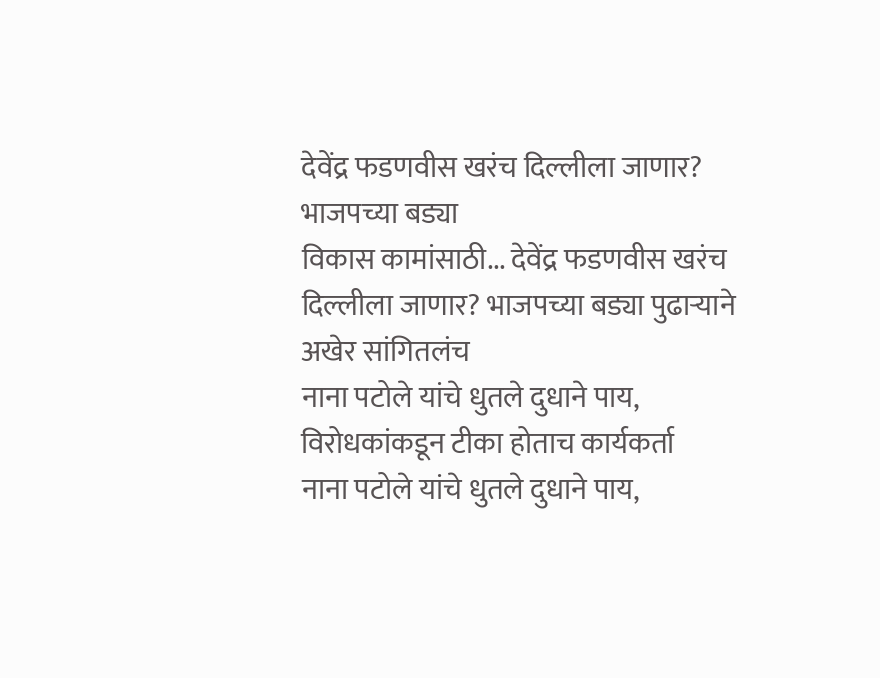देवेंद्र फडणवीस खरंच दिल्लीला जाणार? भाजपच्या बड्या
विकास कामांसाठी... देवेंद्र फडणवीस खरंच दिल्लीला जाणार? भाजपच्या बड्या पुढाऱ्याने अखेर सांगितलंच
नाना पटोले यांचे धुतले दुधाने पाय, विरोधकांकडून टीका होताच कार्यकर्ता
नाना पटोले यांचे धुतले दुधाने पाय,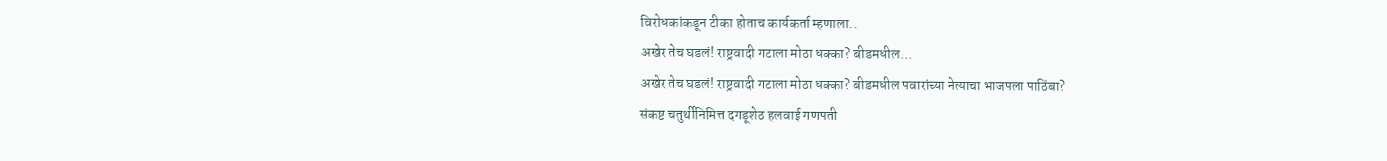विरोधकांकडून टीका होताच कार्यकर्ता म्हणाला..
अखेर तेच घडलं! राष्ट्रवादी गटाला मोठा धक्का? बीडमधील...
अखेर तेच घडलं! राष्ट्रवादी गटाला मोठा धक्का? बीडमधील पवारांच्या नेत्याचा भाजपला पाठिंबा?
संकष्ट चतुर्थीनिमित्त दगडूशेठ हलवाई गणपती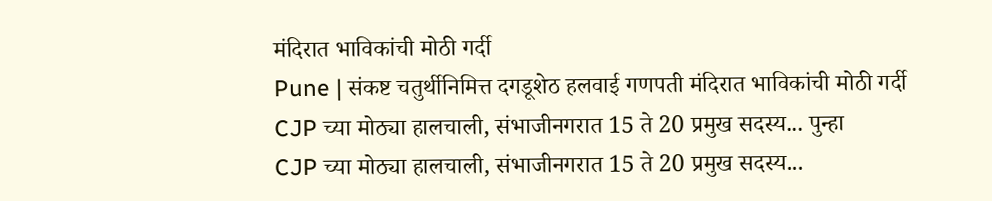मंदिरात भाविकांची मोठी गर्दी
Pune | संकष्ट चतुर्थीनिमित्त दगडूशेठ हलवाई गणपती मंदिरात भाविकांची मोठी गर्दी
CJP च्या मोठ्या हालचाली, संभाजीनगरात 15 ते 20 प्रमुख सदस्य... पुन्हा
CJP च्या मोठ्या हालचाली, संभाजीनगरात 15 ते 20 प्रमुख सदस्य...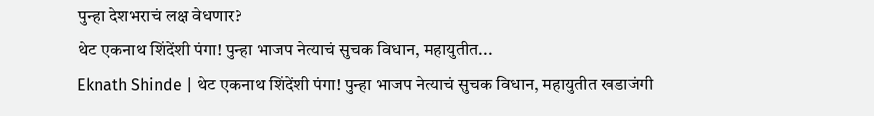पुन्हा देशभराचं लक्ष वेधणार?
थेट एकनाथ शिंदेंशी पंगा! पुन्हा भाजप नेत्याचं सुचक विधान, महायुतीत...
Eknath Shinde | थेट एकनाथ शिंदेंशी पंगा! पुन्हा भाजप नेत्याचं सुचक विधान, महायुतीत खडाजंगी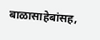बाळासाहेबांसह,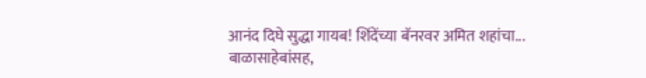आनंद दिघे सुद्धा गायब! शिंदेंच्या बॅनरवर अमित शहांचा...
बाळासाहेबांसह,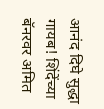आनंद दिघे सुद्धा गायब! शिंदेंच्या बॅनरवर अमित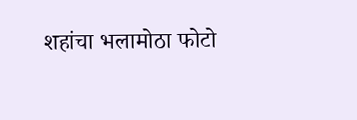शहांचा भलामोठा फोटो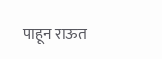पाहून राऊत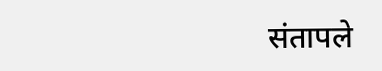संतापले